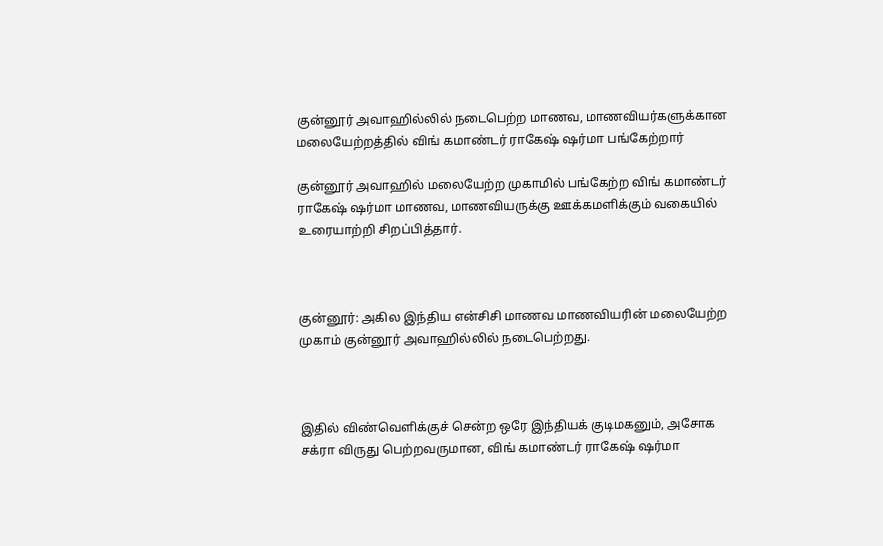குன்னூர் அவாஹில்லில் நடைபெற்ற மாணவ, மாணவியர்களுக்கான மலையேற்றத்தில் விங் கமாண்டர் ராகேஷ் ஷர்மா பங்கேற்றார்

குன்னூர் அவாஹில் மலையேற்ற முகாமில் பங்கேற்ற விங் கமாண்டர் ராகேஷ் ஷர்மா மாணவ, மாணவியருக்கு ஊக்கமளிக்கும் வகையில் உரையாற்றி சிறப்பித்தார்.



குன்னூர்: அகில இந்திய என்சிசி மாணவ மாணவியரின் மலையேற்ற முகாம் குன்னூர் அவாஹில்லில் நடைபெற்றது.



இதில் விண்வெளிக்குச் சென்ற ஒரே இந்தியக் குடிமகனும், அசோக சக்ரா விருது பெற்றவருமான, விங் கமாண்டர் ராகேஷ் ஷர்மா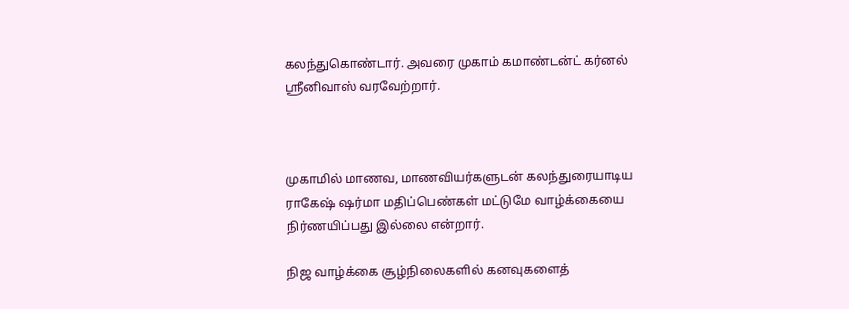கலந்துகொண்டார். அவரை முகாம் கமாண்டன்ட் கர்னல் ஸ்ரீனிவாஸ் வரவேற்றார்.



முகாமில் மாணவ, மாணவியர்களுடன் கலந்துரையாடிய ராகேஷ் ஷர்மா மதிப்பெண்கள் மட்டுமே வாழ்க்கையை நிர்ணயிப்பது இல்லை என்றார்.

நிஜ வாழ்க்கை சூழ்நிலைகளில் கனவுகளைத்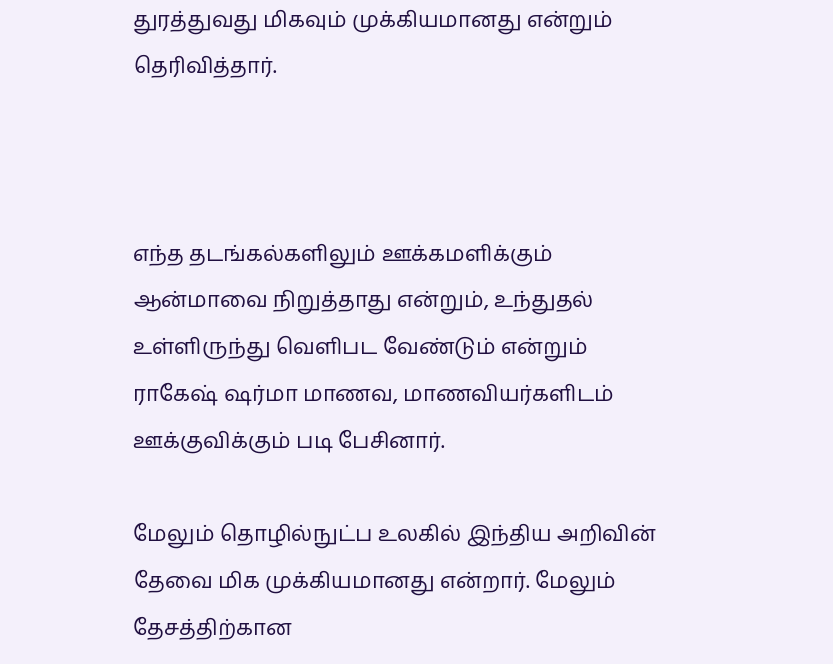துரத்துவது மிகவும் முக்கியமானது என்றும் தெரிவித்தார்.



எந்த தடங்கல்களிலும் ஊக்கமளிக்கும் ஆன்மாவை நிறுத்தாது என்றும், உந்துதல் உள்ளிருந்து வெளிபட வேண்டும் என்றும் ராகேஷ் ஷர்மா மாணவ, மாணவியர்களிடம் ஊக்குவிக்கும் படி பேசினார்.

மேலும் தொழில்நுட்ப உலகில் இந்திய அறிவின் தேவை மிக முக்கியமானது என்றார். மேலும் தேசத்திற்கான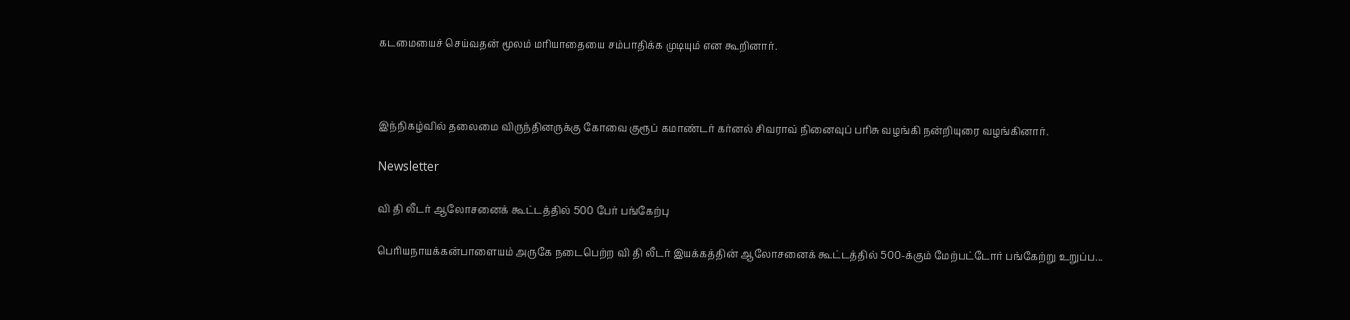கடமையைச் செய்வதன் மூலம் மரியாதையை சம்பாதிக்க முடியும் என கூறினார்.



இந்நிகழ்வில் தலைமை விருந்தினருக்கு கோவை குரூப் கமாண்டர் கர்னல் சிவராவ் நினைவுப் பரிசு வழங்கி நன்றியுரை வழங்கினார்.

Newsletter

வி தி லீடர் ஆலோசனைக் கூட்டத்தில் 500 பேர் பங்கேற்பு

பெரியநாயக்கன்பாளையம் அருகே நடைபெற்ற வி தி லீடர் இயக்கத்தின் ஆலோசனைக் கூட்டத்தில் 500-க்கும் மேற்பட்டோர் பங்கேற்று உறுப்ப...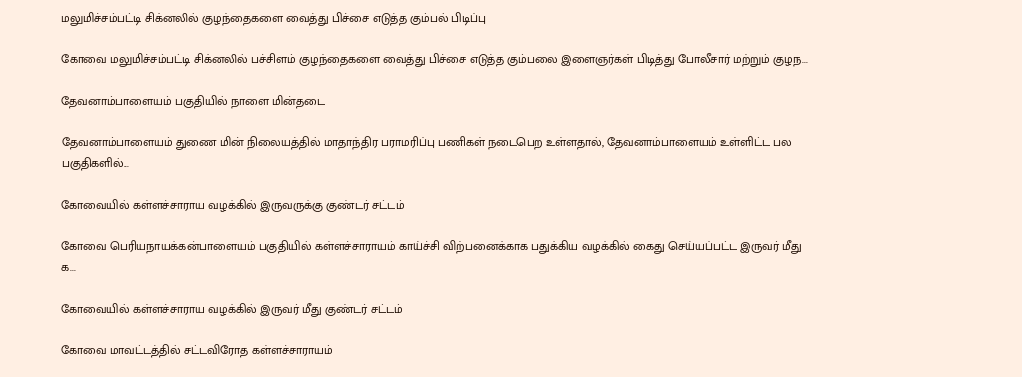மலுமிச்சம்பட்டி சிக்னலில் குழந்தைகளை வைத்து பிச்சை எடுத்த கும்பல் பிடிப்பு

கோவை மலுமிச்சம்பட்டி சிக்னலில் பச்சிளம் குழந்தைகளை வைத்து பிச்சை எடுத்த கும்பலை இளைஞர்கள் பிடித்து போலீசார் மற்றும் குழந...

தேவனாம்பாளையம் பகுதியில் நாளை மின்தடை

தேவனாம்பாளையம் துணை மின் நிலையத்தில் மாதாந்திர பராமரிப்பு பணிகள் நடைபெற உள்ளதால், தேவனாம்பாளையம் உள்ளிட்ட பல பகுதிகளில்...

கோவையில் கள்ளச்சாராய வழக்கில் இருவருக்கு குண்டர் சட்டம்

கோவை பெரியநாயக்கன்பாளையம் பகுதியில் கள்ளச்சாராயம் காய்ச்சி விற்பனைக்காக பதுக்கிய வழக்கில் கைது செய்யப்பட்ட இருவர் மீது க...

கோவையில் கள்ளச்சாராய வழக்கில் இருவர் மீது குண்டர் சட்டம்

கோவை மாவட்டத்தில் சட்டவிரோத கள்ளச்சாராயம்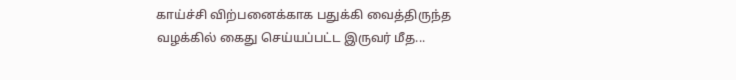காய்ச்சி விற்பனைக்காக பதுக்கி வைத்திருந்த வழக்கில் கைது செய்யப்பட்ட இருவர் மீத...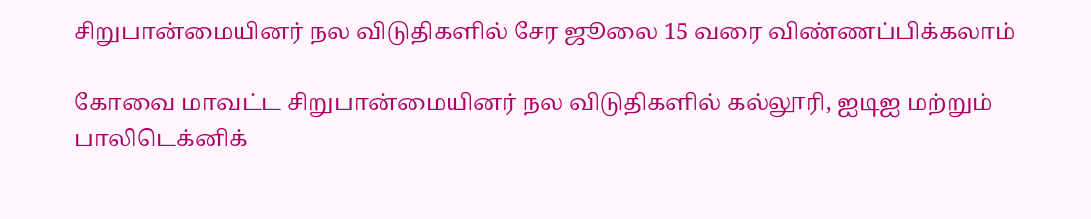சிறுபான்மையினர் நல விடுதிகளில் சேர ஜூலை 15 வரை விண்ணப்பிக்கலாம்

கோவை மாவட்ட சிறுபான்மையினர் நல விடுதிகளில் கல்லூரி, ஐடிஐ மற்றும் பாலிடெக்னிக்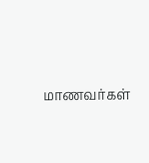மாணவர்கள்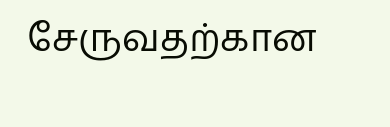சேருவதற்கான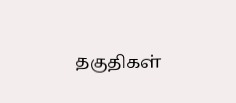தகுதிகள்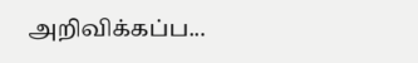அறிவிக்கப்ப...